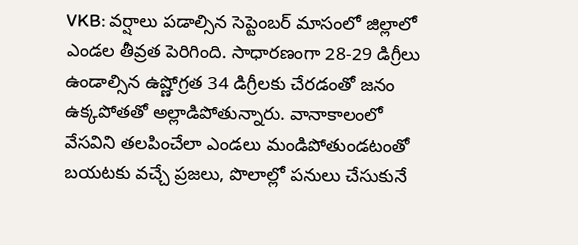VKB: వర్షాలు పడాల్సిన సెప్టెంబర్ మాసంలో జిల్లాలో ఎండల తీవ్రత పెరిగింది. సాధారణంగా 28-29 డిగ్రీలు ఉండాల్సిన ఉష్ణోగ్రత 34 డిగ్రీలకు చేరడంతో జనం ఉక్కపోతతో అల్లాడిపోతున్నారు. వానాకాలంలో వేసవిని తలపించేలా ఎండలు మండిపోతుండటంతో బయటకు వచ్చే ప్రజలు, పొలాల్లో పనులు చేసుకునే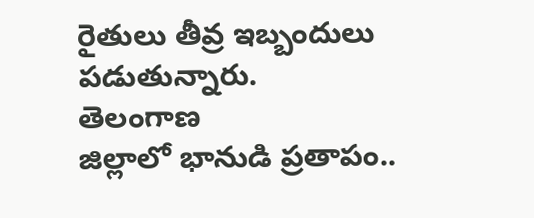రైతులు తీవ్ర ఇబ్బందులు పడుతున్నారు.
తెలంగాణ
జిల్లాలో భానుడి ప్రతాపం..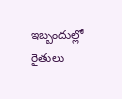ఇబ్బందుల్లో రైతులు